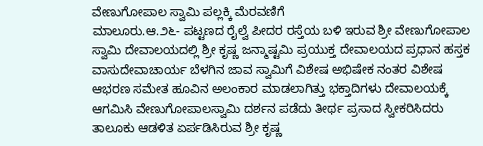ವೇಣುಗೋಪಾಲ ಸ್ವಾಮಿ ಪಲ್ಲಕ್ಕಿ ಮೆರವಣಿಗೆ
ಮಾಲೂರು.ಆ.೨೬- ಪಟ್ಟಣದ ರೈಲ್ವೆ ಪೀದರ ರಸ್ತೆಯ ಬಳಿ ಇರುವ ಶ್ರೀ ವೇಣುಗೋಪಾಲ ಸ್ವಾಮಿ ದೇವಾಲಯದಲ್ಲಿ ಶ್ರೀ ಕೃಷ್ಣ ಜನ್ಮಾಷ್ಟಮಿ ಪ್ರಯುಕ್ತ ದೇವಾಲಯದ ಪ್ರಧಾನ ಹಸ್ತಕ ವಾಸುದೇವಾಚಾರ್ಯ ಬೆಳಗಿನ ಜಾವ ಸ್ವಾಮಿಗೆ ವಿಶೇಷ ಅಭಿಷೇಕ ನಂತರ ವಿಶೇಷ ಆಭರಣ ಸಮೇತ ಹೂವಿನ ಅಲಂಕಾರ ಮಾಡಲಾಗಿತ್ತು ಭಕ್ತಾದಿಗಳು ದೇವಾಲಯಕ್ಕೆ ಆಗಮಿಸಿ ವೇಣುಗೋಪಾಲಸ್ವಾಮಿ ದರ್ಶನ ಪಡೆದು ತೀರ್ಥ ಪ್ರಸಾದ ಸ್ವೀಕರಿಸಿದರು
ತಾಲೂಕು ಆಡಳಿತ ಏರ್ಪಡಿಸಿರುವ ಶ್ರೀ ಕೃಷ್ಣ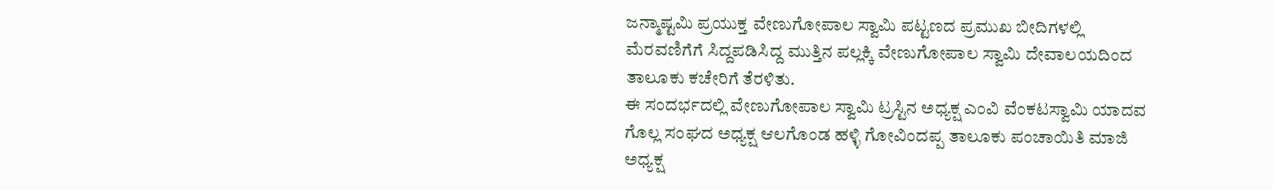ಜನ್ಮಾಷ್ಟಮಿ ಪ್ರಯುಕ್ತ ವೇಣುಗೋಪಾಲ ಸ್ವಾಮಿ ಪಟ್ಟಣದ ಪ್ರಮುಖ ಬೀದಿಗಳಲ್ಲಿ ಮೆರವಣಿಗೆಗೆ ಸಿದ್ದಪಡಿಸಿದ್ದ ಮುತ್ತಿನ ಪಲ್ಲಕ್ಕಿ ವೇಣುಗೋಪಾಲ ಸ್ವಾಮಿ ದೇವಾಲಯದಿಂದ ತಾಲೂಕು ಕಚೇರಿಗೆ ತೆರಳಿತು.
ಈ ಸಂದರ್ಭದಲ್ಲಿ ವೇಣುಗೋಪಾಲ ಸ್ವಾಮಿ ಟ್ರಸ್ಟಿನ ಅಧ್ಯಕ್ಷ ಎಂವಿ ವೆಂಕಟಸ್ವಾಮಿ ಯಾದವ ಗೊಲ್ಲ ಸಂಘದ ಅಧ್ಯಕ್ಷ ಆಲಗೊಂಡ ಹಳ್ಳಿ ಗೋವಿಂದಪ್ಪ ತಾಲೂಕು ಪಂಚಾಯಿತಿ ಮಾಜಿ ಅಧ್ಯಕ್ಷ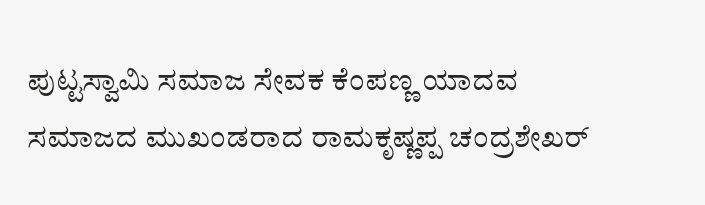ಪುಟ್ಟಸ್ವಾಮಿ ಸಮಾಜ ಸೇವಕ ಕೆಂಪಣ್ಣ ಯಾದವ ಸಮಾಜದ ಮುಖಂಡರಾದ ರಾಮಕೃಷ್ಣಪ್ಪ ಚಂದ್ರಶೇಖರ್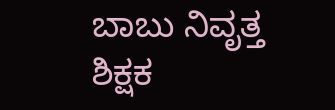ಬಾಬು ನಿವೃತ್ತ ಶಿಕ್ಷಕ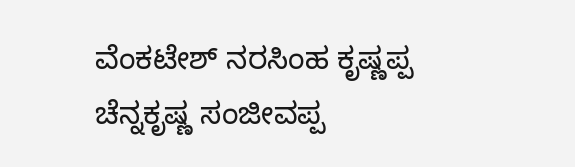ವೆಂಕಟೇಶ್ ನರಸಿಂಹ ಕೃಷ್ಣಪ್ಪ ಚೆನ್ನಕೃಷ್ಣ ಸಂಜೀವಪ್ಪ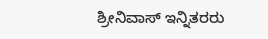ಶ್ರೀನಿವಾಸ್ ಇನ್ನಿತರರು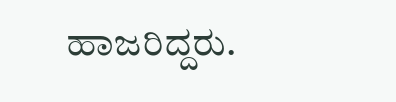ಹಾಜರಿದ್ದರು.